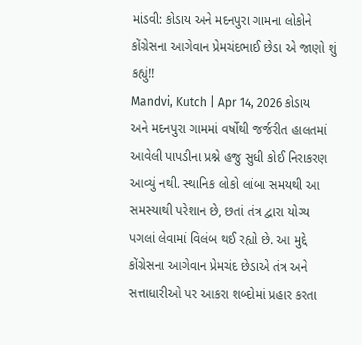માંડવી: કોડાય અને મદનપુરા ગામના લોકોને કોંગ્રેસના આગેવાન પ્રેમચંદભાઈ છેડા એ જાણો શું કહ્યું!!
Mandvi, Kutch | Apr 14, 2026 કોડાય અને મદનપુરા ગામમાં વર્ષોથી જર્જરીત હાલતમાં આવેલી પાપડીના પ્રશ્ને હજુ સુધી કોઈ નિરાકરણ આવ્યું નથી. સ્થાનિક લોકો લાંબા સમયથી આ સમસ્યાથી પરેશાન છે, છતાં તંત્ર દ્વારા યોગ્ય પગલાં લેવામાં વિલંબ થઈ રહ્યો છે. આ મુદ્દે કોંગ્રેસના આગેવાન પ્રેમચંદ છેડાએ તંત્ર અને સત્તાધારીઓ પર આકરા શબ્દોમાં પ્રહાર કરતા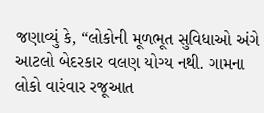જણાવ્યું કે, “લોકોની મૂળભૂત સુવિધાઓ અંગે આટલો બેદરકાર વલણ યોગ્ય નથી. ગામના લોકો વારંવાર રજૂઆત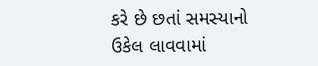કરે છે છતાં સમસ્યાનો ઉકેલ લાવવામાં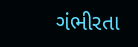ગંભીરતા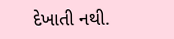દેખાતી નથી.